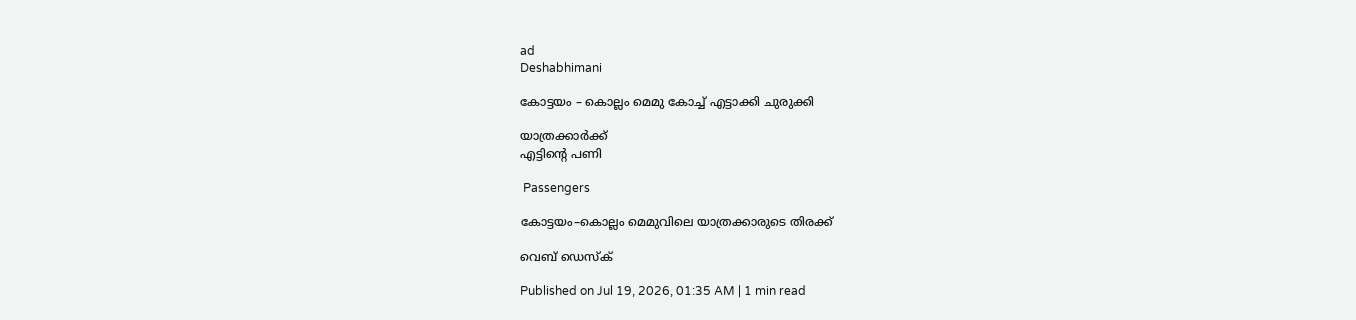ad
Deshabhimani

കോട്ടയം – കൊല്ലം മെമു കോച്ച്‌ എട്ടാക്കി ചുരുക്കി

യാത്രക്കാർക്ക്
എട്ടിന്റെ പണി

 Passengers

കോട്ടയം–കൊല്ലം മെമുവിലെ യാത്രക്കാരുടെ തിരക്ക്‌

വെബ് ഡെസ്ക്

Published on Jul 19, 2026, 01:35 AM | 1 min read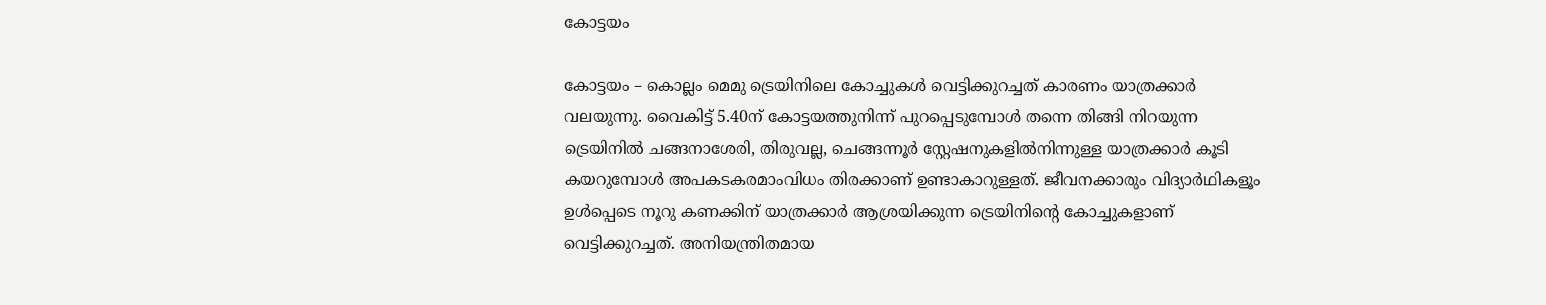കോട്ടയം

കോട്ടയം – കൊല്ലം മെമു ട്രെയിനിലെ കോച്ചുകൾ വെട്ടിക്കുറച്ചത്‌ കാരണം യാത്രക്കാർ വലയുന്നു. വൈകിട്ട്‌ 5.40ന്‌ കോട്ടയത്തുനിന്ന്‌ പുറപ്പെടുമ്പോൾ തന്നെ തിങ്ങി നിറയുന്ന ട്രെയിനിൽ ചങ്ങനാശേരി, തിരുവല്ല, ചെങ്ങന്നൂർ സ്റ്റേഷനുകളിൽനിന്നുള്ള യാത്രക്കാർ കൂടി കയറുമ്പോൾ അപകടകരമാംവിധം തിരക്കാണ് ഉണ്ടാകാറുള്ളത്‌. ജീവനക്കാരും വിദ്യാർഥികളൂം ഉൾപ്പെടെ നൂറു കണക്കിന്‌ യാത്രക്കാർ ആശ്രയിക്കുന്ന ട്രെയിനിന്റെ കോച്ചുകളാണ്‌ വെട്ടിക്കുറച്ചത്‌. അനിയന്ത്രിതമായ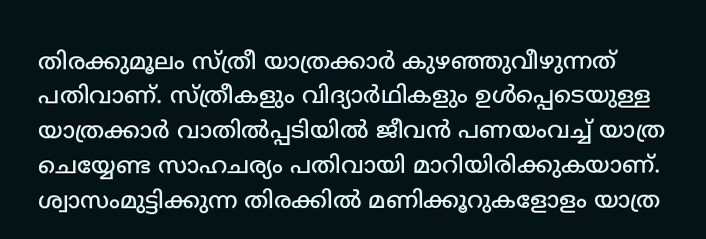തിരക്കുമൂലം സ്‌ത്രീ യാത്രക്കാർ കുഴഞ്ഞുവീഴുന്നത്‌ പതിവാണ്‌. സ്ത്രീകളും വിദ്യാർഥികളും ഉൾപ്പെടെയുള്ള യാത്രക്കാർ വാതിൽപ്പടിയിൽ ജീവൻ പണയംവച്ച് യാത്ര ചെയ്യേണ്ട സാഹചര്യം പതിവായി മാറിയിരിക്കുകയാണ്. ശ്വാസംമുട്ടിക്കുന്ന തിരക്കിൽ മണിക്കൂറുകളോളം യാത്ര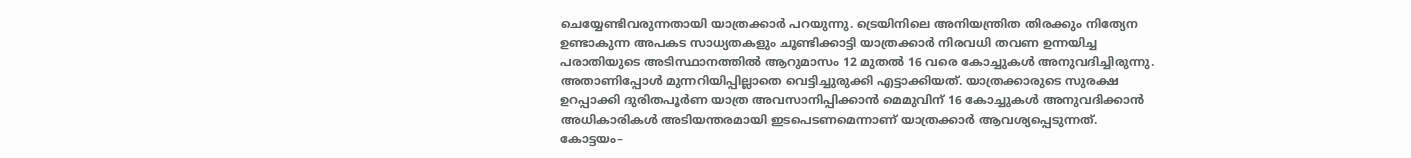ചെയ്യേണ്ടിവരുന്നതായി യാത്രക്കാർ പറയുന്നു. ട്രെയിനിലെ അനിയന്ത്രിത തിരക്കും നിത്യേന ഉണ്ടാകുന്ന അപകട സാധ്യതകളും ചൂണ്ടിക്കാട്ടി യാത്രക്കാർ നിരവധി തവണ ഉന്നയിച്ച പരാതിയുടെ അടിസ്ഥാനത്തിൽ ആറുമാസം 12 മുതൽ 16 വരെ കോച്ചുകൾ അനുവദിച്ചിരുന്നു. അതാണിപ്പോൾ മുന്നറിയിപ്പില്ലാതെ വെട്ടിച്ചുരുക്കി എട്ടാക്കിയത്. യാത്രക്കാരുടെ സുരക്ഷ ഉറപ്പാക്കി ദുരിതപൂർണ യാത്ര അവസാനിപ്പിക്കാൻ മെമുവിന്‌ 16 കോച്ചുകൾ അനുവദിക്കാൻ അധികാരികൾ അടിയന്തരമായി ഇടപെടണമെന്നാണ് യാത്രക്കാർ ആവശ്യപ്പെടുന്നത്. കോട്ടയം–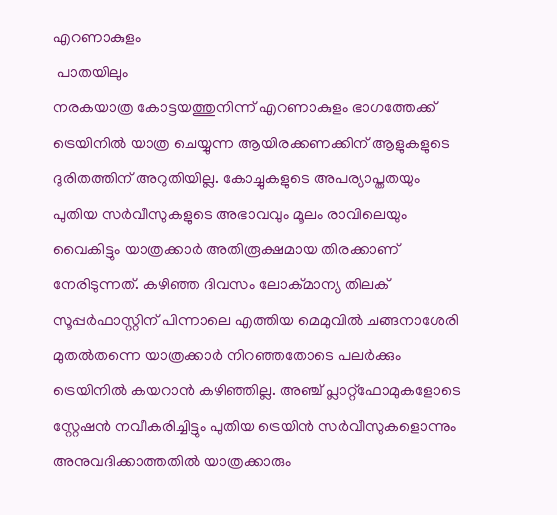എറണാകുളം
 പാതയിലും
നരകയാത്ര കോട്ടയത്തുനിന്ന് എറണാകുളം ഭാഗത്തേക്ക് ട്രെയിനിൽ യാത്ര ചെയ്യുന്ന ആയിരക്കണക്കിന് ആളുകളുടെ ദുരിതത്തിന് അറുതിയില്ല. കോച്ചുകളുടെ അപര്യാപ്തതയും പുതിയ സർവീസുകളുടെ അഭാവവും മൂലം രാവിലെയും വൈകിട്ടും യാത്രക്കാർ അതിരൂക്ഷമായ തിരക്കാണ് നേരിടുന്നത്. കഴിഞ്ഞ ദിവസം ലോക്മാന്യ തിലക് സൂപ്പർഫാസ്റ്റിന് പിന്നാലെ എത്തിയ മെമുവിൽ ചങ്ങനാശേരി മുതൽതന്നെ യാത്രക്കാർ നിറഞ്ഞതോടെ പലർക്കും ട്രെയിനിൽ കയറാൻ കഴിഞ്ഞില്ല. അഞ്ച് പ്ലാറ്റ്‌ഫോമുകളോടെ സ്റ്റേഷൻ നവീകരിച്ചിട്ടും പുതിയ ട്രെയിൻ സർവീസുകളൊന്നും അനുവദിക്കാത്തതിൽ യാത്രക്കാരും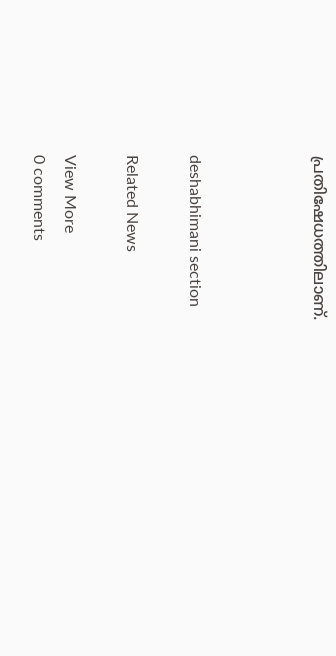പ്രതിഷേധത്തിലാണ്.



deshabhimani section

Related News

View More
0 comments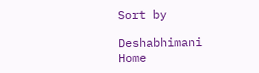Sort by

Deshabhimani
Home